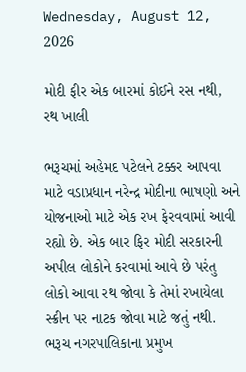Wednesday, August 12, 2026

મોદી ફીર એક બારમાં કોઈને રસ નથી, રથ ખાલી

ભરૂચમાં અહેમદ પટેલને ટક્કર આપવા માટે વડાપ્રધાન નરેન્દ્ર મોદીના ભાષણો અને યોજનાઓ માટે એક રખ ફેરવવામાં આવી રહ્યો છે. એક બાર ફિર મોદી સરકારની અપીલ લોકોને કરવામાં આવે છે પરંતુ લોકો આવા રથ જોવા કે તેમાં રખાયેલા સ્ક્રીન પર નાટક જોવા માટે જતું નથી. ભરૂચ નગરપાલિકાના પ્રમુખ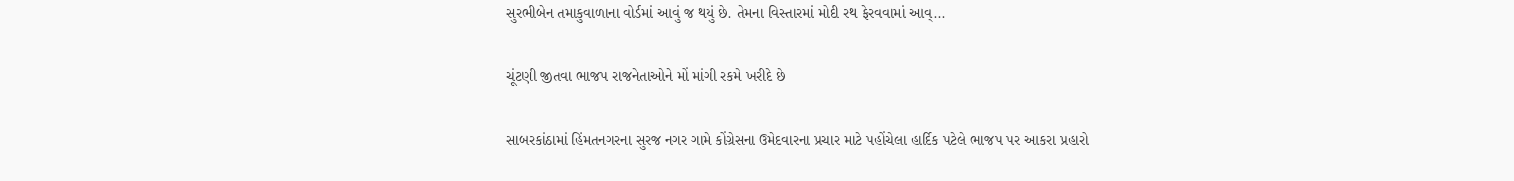સુરભીબેન તમાકુવાળાના વોર્ડમાં આવું જ થયું છે. તેમના વિસ્તારમાં મોદી રથ ફેરવવામાં આવ્...

ચૂંટણી જીતવા ભાજપ રાજનેતાઓને મોં માંગી રકમે ખરીદે છે

સાબરકાંઠામાં હિંમતનગરના સુરજ નગર ગામે કોંગ્રેસના ઉમેદવારના પ્રચાર માટે પહોંચેલા હાર્દિક પટેલે ભાજપ પર આકરા પ્રહારો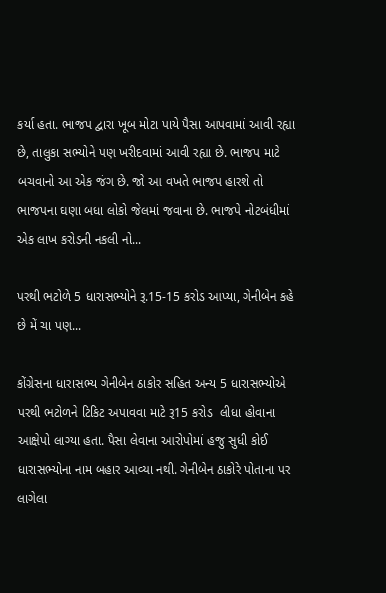કર્યા હતા. ભાજપ દ્વારા ખૂબ મોટા પાયે પૈસા આપવામાં આવી રહ્યા છે, તાલુકા સભ્યોને પણ ખરીદવામાં આવી રહ્યા છે. ભાજપ માટે બચવાનો આ એક જંગ છે. જો આ વખતે ભાજપ હારશે તો ભાજપના ઘણા બધા લોકો જેલમાં જવાના છે. ભાજપે નોટબંધીમાં એક લાખ કરોડની નકલી નો...

પરથી ભટોળે 5 ધારાસભ્યોને રૂ.15-15 કરોડ આપ્યા, ગેનીબેન કહે છે મેં ચા પણ...

કોંગ્રેસના ધારાસભ્ય ગેનીબેન ઠાકોર સહિત અન્ય 5 ધારાસભ્યોએ પરથી ભટોળને ટિકિટ અપાવવા માટે રૂ15 કરોડ  લીધા હોવાના આક્ષેપો લાગ્યા હતા. પૈસા લેવાના આરોપોમાં હજુ સુધી કોઈ ધારાસભ્યોના નામ બહાર આવ્યા નથી. ગેનીબેન ઠાકોરે પોતાના પર લાગેલા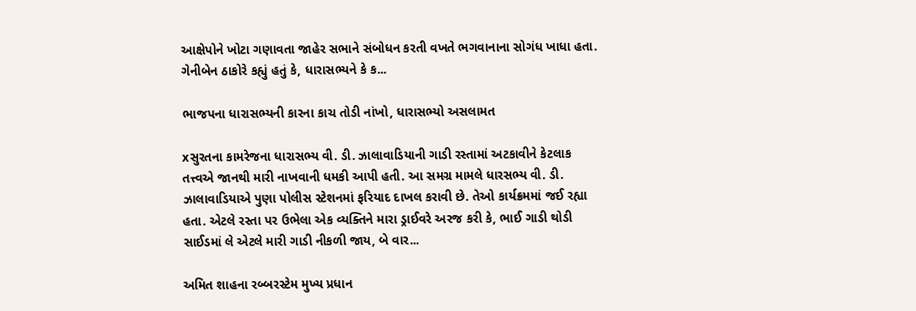આક્ષેપોને ખોટા ગણાવતા જાહેર સભાને સંબોધન કરતી વખતે ભગવાનાના સોગંધ ખાધા હતા. ગેનીબેન ઠાકોરે કહ્યું હતું કે, ધારાસભ્યને કે ક...

ભાજપના ધારાસભ્યની કારના કાચ તોડી નાંખો, ધારાસભ્યો અસલામત

xસુરતના કામરેજના ધારાસભ્ય વી. ડી. ઝાલાવાડિયાની ગાડી રસ્તામાં અટકાવીને કેટલાક તત્ત્વએ જાનથી મારી નાખવાની ધમકી આપી હતી. આ સમગ્ર મામલે ધારસભ્ય વી. ડી. ઝાલાવાડિયાએ પુણા પોલીસ સ્ટેશનમાં ફરિયાદ દાખલ કરાવી છે. તેઓ કાર્યક્રમમાં જઈ રહ્યા હતા. એટલે રસ્તા પર ઉભેલા એક વ્યક્તિને મારા ડ્રાઈવરે અરજ કરી કે, ભાઈ ગાડી થોડી સાઈડમાં લે એટલે મારી ગાડી નીકળી જાય, બે વાર...

અમિત શાહના રબ્બરસ્ટેમ મુખ્ય પ્રધાન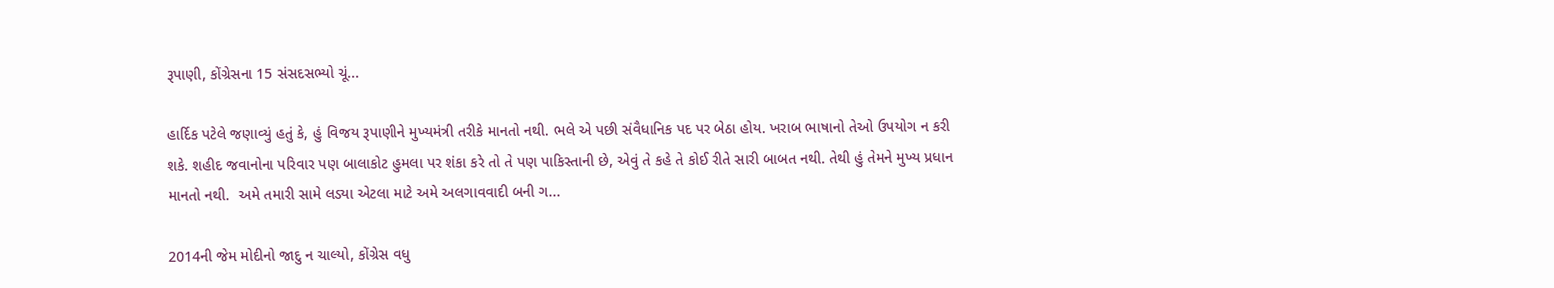રૂપાણી, કોંગ્રેસના 15 સંસદસભ્યો ચૂં...

હાર્દિક પટેલે જણાવ્યું હતું કે, હું વિજય રૂપાણીને મુખ્યમંત્રી તરીકે માનતો નથી. ભલે એ પછી સંવૈધાનિક પદ પર બેઠા હોય. ખરાબ ભાષાનો તેઓ ઉપયોગ ન કરી શકે. શહીદ જવાનોના પરિવાર પણ બાલાકોટ હુમલા પર શંકા કરે તો તે પણ પાકિસ્તાની છે, એવું તે કહે તે કોઈ રીતે સારી બાબત નથી. તેથી હું તેમને મુખ્ય પ્રધાન માનતો નથી.  અમે તમારી સામે લડ્યા એટલા માટે અમે અલગાવવાદી બની ગ...

2014ની જેમ મોદીનો જાદુ ન ચાલ્યો, કોંગ્રેસ વધુ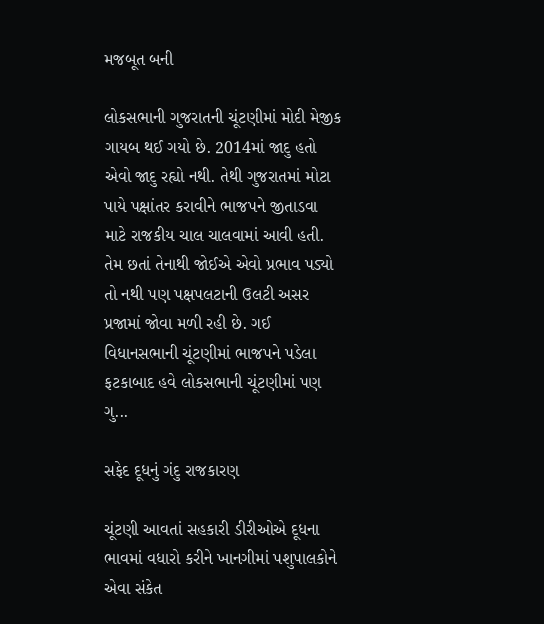મજબૂત બની

લોકસભાની ગુજરાતની ચૂંટણીમાં મોદી મેજીક ગાયબ થઈ ગયો છે. 2014માં જાદુ હતો એવો જાદુ રહ્યો નથી. તેથી ગુજરાતમાં મોટા પાયે પક્ષાંતર કરાવીને ભાજપને જીતાડવા માટે રાજકીય ચાલ ચાલવામાં આવી હતી. તેમ છતાં તેનાથી જોઈએ એવો પ્રભાવ પડ્યો તો નથી પણ પક્ષપલટાની ઉલટી અસર પ્રજામાં જોવા મળી રહી છે. ગઈ વિધાનસભાની ચૂંટણીમાં ભાજપને પડેલા ફટકાબાદ હવે લોકસભાની ચૂંટણીમાં પણ ગુ...

સફેદ દૂધનું ગંદુ રાજકારણ

ચૂંટણી આવતાં સહકારી ડીરીઓએ દૂધના ભાવમાં વધારો કરીને ખાનગીમાં પશુપાલકોને એવા સંકેત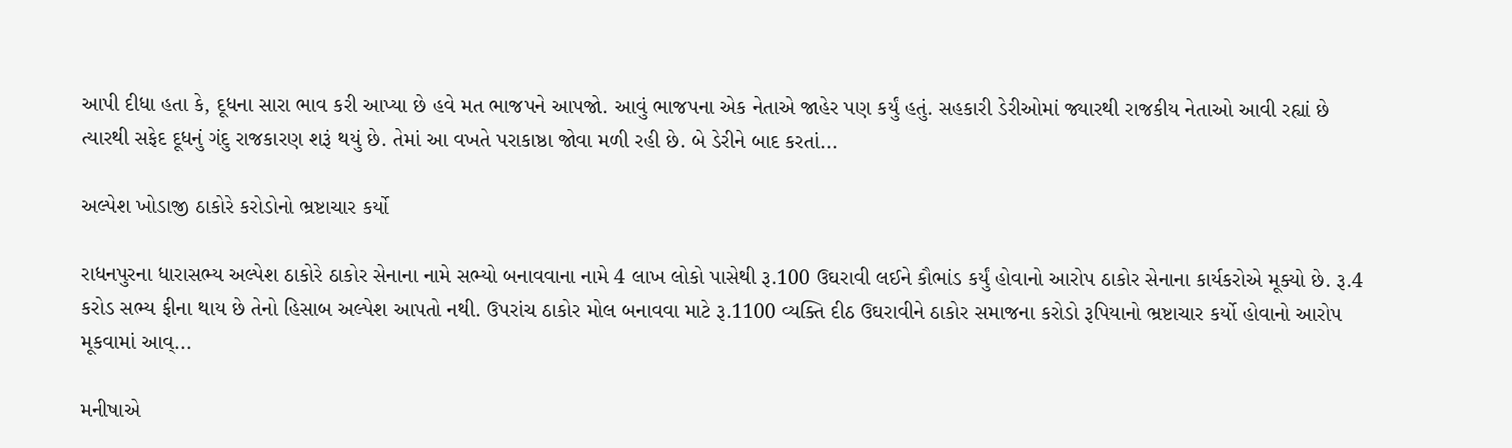આપી દીધા હતા કે, દૂધના સારા ભાવ કરી આપ્યા છે હવે મત ભાજપને આપજો. આવું ભાજપના એક નેતાએ જાહેર પણ કર્યું હતું. સહકારી ડેરીઓમાં જ્યારથી રાજકીય નેતાઓ આવી રહ્યાં છે ત્યારથી સફેદ દૂધનું ગંદુ રાજકારણ શરૂં થયું છે. તેમાં આ વખતે પરાકાષ્ઠા જોવા મળી રહી છે. બે ડેરીને બાદ કરતાં...

અલ્પેશ ખોડાજી ઠાકોરે કરોડોનો ભ્રષ્ટાચાર કર્યો

રાધનપુરના ધારાસભ્ય અલ્પેશ ઠાકોરે ઠાકોર સેનાના નામે સભ્યો બનાવવાના નામે 4 લાખ લોકો પાસેથી રૂ.100 ઉઘરાવી લઈને કૌભાંડ કર્યું હોવાનો આરોપ ઠાકોર સેનાના કાર્યકરોએ મૂક્યો છે. રૂ.4 કરોડ સભ્ય ફીના થાય છે તેનો હિસાબ અલ્પેશ આપતો નથી. ઉપરાંચ ઠાકોર મોલ બનાવવા માટે રૂ.1100 વ્યક્તિ દીઠ ઉઘરાવીને ઠાકોર સમાજના કરોડો રૂપિયાનો ભ્રષ્ટાચાર કર્યો હોવાનો આરોપ મૂકવામાં આવ્...

મનીષાએ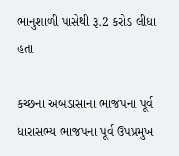ભાનુશાળી પાસેથી રૂ.2 કરોડ લીધા હતા

કચ્છના અબડાસાના ભાજપના પૂર્વ ધારાસભ્ય ભાજપના પૂર્વ ઉપપ્રમુખ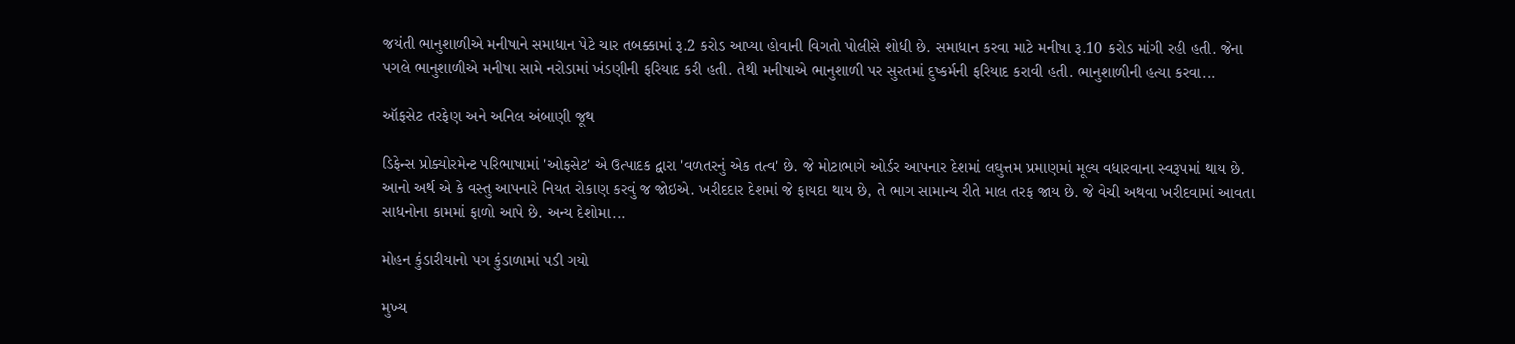જયંતી ભાનુશાળીએ મનીષાને સમાધાન પેટે ચાર તબક્કામાં રૂ.2 કરોડ આપ્યા હોવાની વિગતો પોલીસે શોધી છે. સમાધાન કરવા માટે મનીષા રૂ.10 કરોડ માંગી રહી હતી. જેના પગલે ભાનુશાળીએ મનીષા સામે નરોડામાં ખંડણીની ફરિયાદ કરી હતી. તેથી મનીષાએ ભાનુશાળી પર સુરતમાં દુષ્કર્મની ફરિયાદ કરાવી હતી. ભાનુશાળીની હત્યા કરવા...

ઑફસેટ તરફેણ અને અનિલ અંબાણી જૂથ

ડિફેન્સ પ્રોક્યોરમેન્ટ પરિભાષામાં 'ઓફસેટ' એ ઉત્પાદક દ્વારા 'વળતરનું એક તત્વ' છે. જે મોટાભાગે ઓર્ડર આપનાર દેશમાં લઘુત્તમ પ્રમાણમાં મૂલ્ય વધારવાના સ્વરૂપમાં થાય છે. આનો અર્થ એ કે વસ્તુ આપનારે નિયત રોકાણ કરવું જ જોઇએ. ખરીદદાર દેશમાં જે ફાયદા થાય છે, તે ભાગ સામાન્ય રીતે માલ તરફ જાય છે. જે વેચી અથવા ખરીદવામાં આવતા સાધનોના કામમાં ફાળો આપે છે. અન્ય દેશોમા...

મોહન કુંડારીયાનો પગ કુંડાળામાં પડી ગયો

મુખ્ય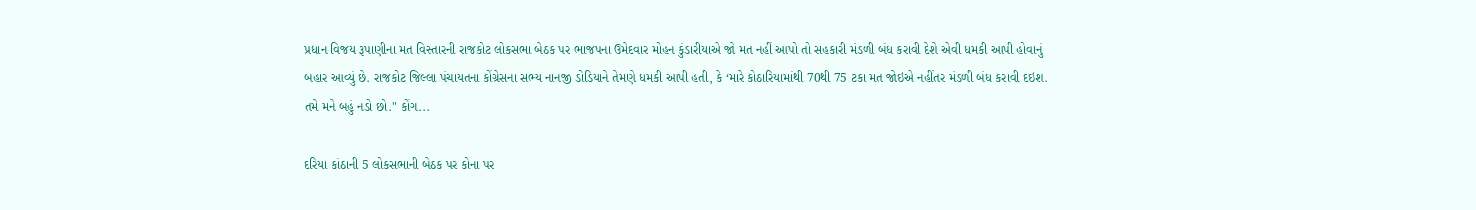પ્રધાન વિજય રૂપાણીના મત વિસ્તારની રાજકોટ લોકસભા બેઠક પર ભાજપના ઉમેદવાર મોહન કુંડારીયાએ જો મત નહીં આપો તો સહકારી મંડળી બંધ કરાવી દેશે એવી ધમકી આપી હોવાનું બહાર આવ્યું છે. રાજકોટ જિલ્લા પંચાયતના કોંગ્રેસના સભ્ય નાનજી ડોડિયાને તેમણે ધમકી આપી હતી, કે ‘મારે કોઠારિયામાંથી 70થી 75 ટકા મત જોઇએ નહીંતર મંડળી બંધ કરાવી દઇશ. તમે મને બહું નડો છો." કોંગ...

દરિયા કાંઠાની 5 લોકસભાની બેઠક પર કોના પર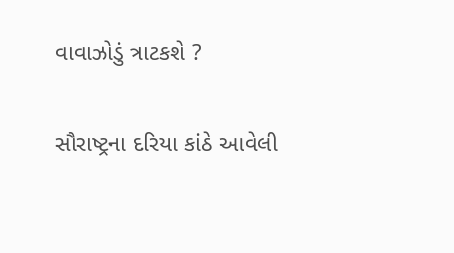વાવાઝોડું ત્રાટકશે ?

સૌરાષ્ટ્રના દરિયા કાંઠે આવેલી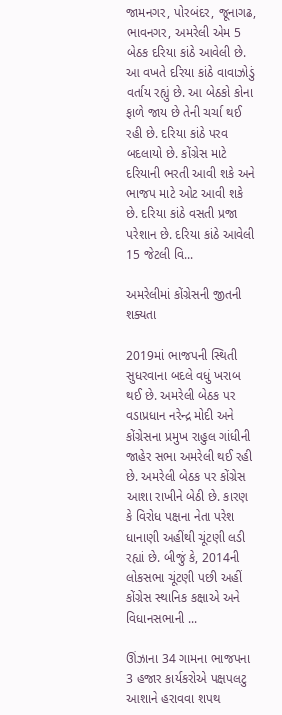જામનગર, પોરબંદર, જૂનાગઢ, ભાવનગર, અમરેલી એમ 5 બેઠક દરિયા કાંઠે આવેલી છે. આ વખતે દરિયા કાંઠે વાવાઝોડું વર્તાય રહ્યું છે. આ બેઠકો કોના ફાળે જાય છે તેની ચર્ચા થઈ રહી છે. દરિયા કાંઠે પરવ બદલાયો છે. કોંગ્રેસ માટે દરિયાની ભરતી આવી શકે અને ભાજપ માટે ઓટ આવી શકે છે. દરિયા કાંઠે વસતી પ્રજા પરેશાન છે. દરિયા કાંઠે આવેલી 15 જેટલી વિ...

અમરેલીમાં કોંગ્રેસની જીતની શક્યતા

2019માં ભાજપની સ્થિતી સુધરવાના બદલે વધું ખરાબ થઈ છે. અમરેલી બેઠક પર વડાપ્રધાન નરેન્દ્ર મોદી અને કોંગ્રેસના પ્રમુખ રાહુલ ગાંધીની જાહેર સભા અમરેલી થઈ રહી છે. અમરેલી બેઠક પર કોંગ્રેસ આશા રાખીને બેઠી છે. કારણ કે વિરોધ પક્ષના નેતા પરેશ ધાનાણી અહીંથી ચૂંટણી લડી રહ્યાં છે. બીજું કે, 2014ની લોકસભા ચૂંટણી પછી અહીં કોંગ્રેસ સ્થાનિક કક્ષાએ અને વિધાનસભાની ...

ઊંઝાના 34 ગામના ભાજપના 3 હજાર કાર્યકરોએ પક્ષપલટુ આશાને હરાવવા શપથ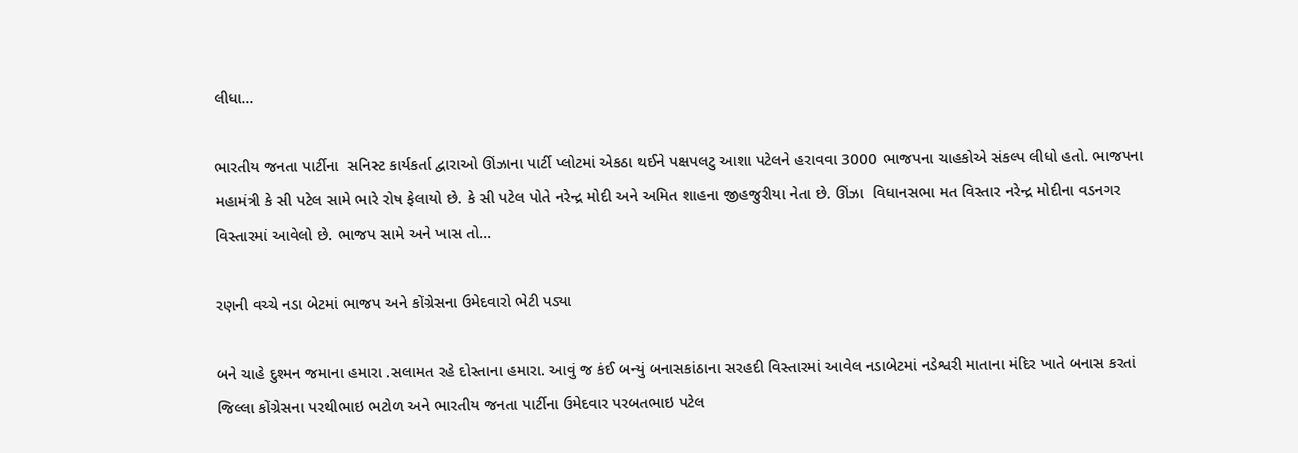લીધા...

ભારતીય જનતા પાર્ટીના  સનિસ્ટ કાર્યકર્તા દ્વારાઓ ઊંઝાના પાર્ટી પ્લોટમાં એકઠા થઈને પક્ષપલટુ આશા પટેલને હરાવવા 3000 ભાજપના ચાહકોએ સંકલ્પ લીધો હતો. ભાજપના મહામંત્રી કે સી પટેલ સામે ભારે રોષ ફેલાયો છે. કે સી પટેલ પોતે નરેન્દ્ર મોદી અને અમિત શાહના જીહજુરીયા નેતા છે. ઊંઝા  વિધાનસભા મત વિસ્તાર નરેન્દ્ર મોદીના વડનગર વિસ્તારમાં આવેલો છે. ભાજપ સામે અને ખાસ તો...

રણની વચ્ચે નડા બેટમાં ભાજપ અને કોંગ્રેસના ઉમેદવારો ભેટી પડ્યા

બને ચાહે દુશ્મન જમાના હમારા .સલામત રહે દોસ્તાના હમારા. આવું જ કંઈ બન્યું બનાસકાંઠાના સરહદી વિસ્તારમાં આવેલ નડાબેટમાં નડેશ્વરી માતાના મંદિર ખાતે બનાસ કરતાં જિલ્લા કોંગ્રેસના પરથીભાઇ ભટોળ અને ભારતીય જનતા પાર્ટીના ઉમેદવાર પરબતભાઇ પટેલ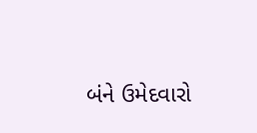બંને ઉમેદવારો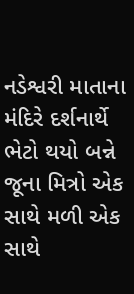નડેશ્વરી માતાના મંદિરે દર્શનાર્થે ભેટો થયો બન્ને જૂના મિત્રો એક સાથે મળી એક સાથે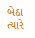બેઠા ત્યારે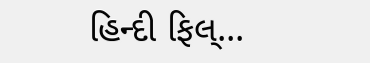હિન્દી ફિલ્...